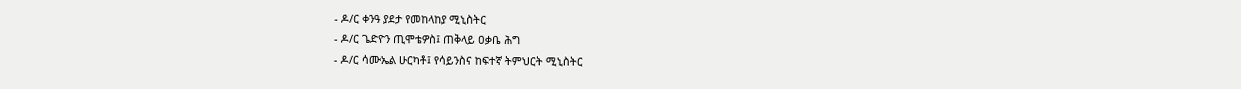- ዶ/ር ቀንዓ ያደታ የመከላከያ ሚኒስትር
- ዶ/ር ጌድዮን ጢሞቴዎስ፤ ጠቅላይ ዐቃቤ ሕግ
- ዶ/ር ሳሙኤል ሁርካቶ፤ የሳይንስና ከፍተኛ ትምህርት ሚኒስትር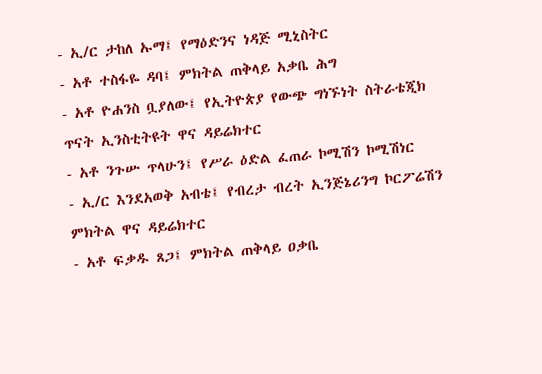- ኢ/ር ታከለ ኡማ፤ የማዕድንና ነዳጅ ሚኒስትር
- አቶ ተስፋዬ ዳባ፤ ምክትል ጠቅላይ አቃቤ ሕግ
- አቶ ዮሐንስ ቧያለው፤ የኢትዮጵያ የውጭ ግነኙነት ስትራቴጂክ ጥናት ኢንስቲትዩት ዋና ዳይሬክተር
- አቶ ንጉሡ ጥላሁን፤ የሥራ ዕድል ፈጠራ ኮሚሽን ኮሚሽነር
- ኢ/ር እንደአወቅ አብቴ፤ የብረታ ብረት ኢንጅኔሪንግ ኮርፖሬሽን ምክትል ዋና ዳይሬክተር
- አቶ ፍቃዱ ጸጋ፤ ምክትል ጠቅላይ ዐቃቤ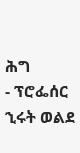ሕግ
- ፕሮፌሰር ኂሩት ወልደ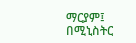ማርያም፤ በሚኒስትር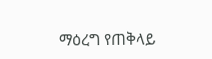ማዕረግ የጠቅላይ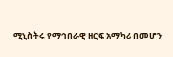ሚኒስትሩ የማኅበራዊ ዘርፍ አማካሪ በመሆን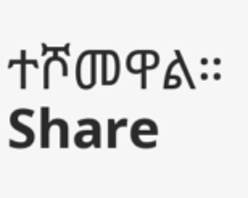ተሾመዋል።
Share